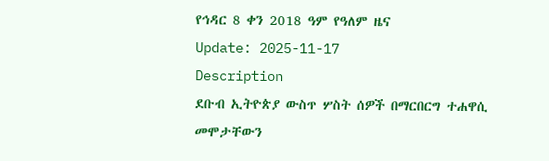የኅዳር 8 ቀን 2018 ዓም የዓለም ዜና
Update: 2025-11-17
Description
ደቡብ ኢትዮጵያ ውስጥ ሦስት ሰዎች በማርበርግ ተሐዋሲ መሞታቸውን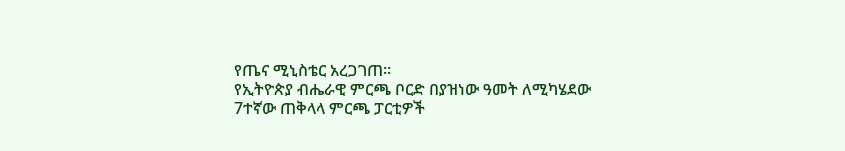የጤና ሚኒስቴር አረጋገጠ።
የኢትዮጵያ ብሔራዊ ምርጫ ቦርድ በያዝነው ዓመት ለሚካሄደው 7ተኛው ጠቅላላ ምርጫ ፓርቲዎች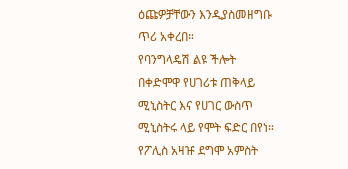ዕጩዎቻቸውን እንዲያስመዘግቡ ጥሪ አቀረበ።
የባንግላዴሽ ልዩ ችሎት በቀድሞዋ የሀገሪቱ ጠቅላይ ሚኒስትር እና የሀገር ውስጥ ሚኒስትሩ ላይ የሞት ፍድር በየነ። የፖሊስ አዛዡ ደግሞ አምስት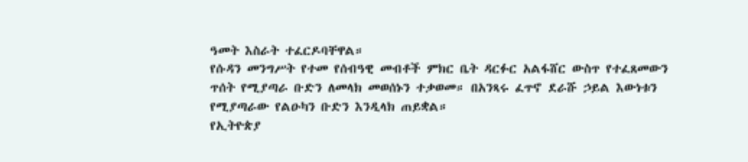ዓመት እስራት ተፈርዶባቸዋል።
የሱዳን መንግሥት የተመ የሰብዓዊ መብቶች ምክር ቤት ዳርፉር አልፋሸር ውስጥ የተፈጸመውን ጥሰት የሚያጣራ ቡድን ለመላክ መወሰኑን ተቃወመ። በአንጻሩ ፈጥኖ ደራሹ ኃይል እውነቱን የሚያጣራው የልዑካን ቡድን እንዲላክ ጠይቋል።
የኢትዮጵያ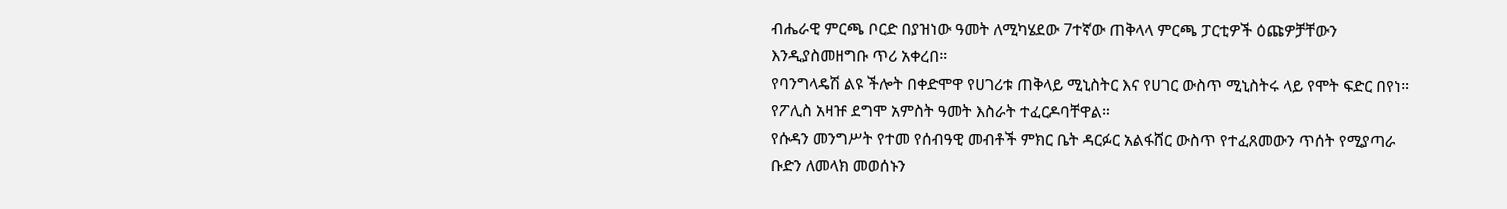ብሔራዊ ምርጫ ቦርድ በያዝነው ዓመት ለሚካሄደው 7ተኛው ጠቅላላ ምርጫ ፓርቲዎች ዕጩዎቻቸውን እንዲያስመዘግቡ ጥሪ አቀረበ።
የባንግላዴሽ ልዩ ችሎት በቀድሞዋ የሀገሪቱ ጠቅላይ ሚኒስትር እና የሀገር ውስጥ ሚኒስትሩ ላይ የሞት ፍድር በየነ። የፖሊስ አዛዡ ደግሞ አምስት ዓመት እስራት ተፈርዶባቸዋል።
የሱዳን መንግሥት የተመ የሰብዓዊ መብቶች ምክር ቤት ዳርፉር አልፋሸር ውስጥ የተፈጸመውን ጥሰት የሚያጣራ ቡድን ለመላክ መወሰኑን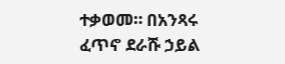ተቃወመ። በአንጻሩ ፈጥኖ ደራሹ ኃይል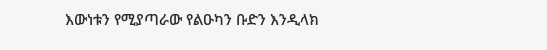እውነቱን የሚያጣራው የልዑካን ቡድን እንዲላክ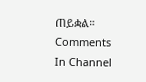ጠይቋል።
Comments
In Channel